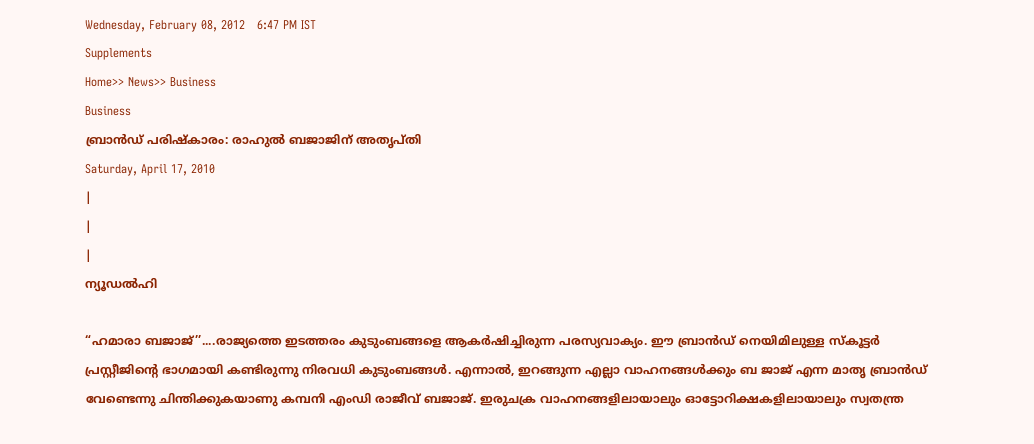Wednesday, February 08, 2012   6:47 PM IST
Supplements
Home>> News>> Business
Business
ബ്രാന്‍ഡ് പരിഷ്കാരം: രാഹുല്‍ ബജാജിന് അതൃപ്തി
Saturday, April 17, 2010
|
|
|
ന്യൂഡല്‍ഹി

“ഹമാരാ ബജാജ്’’....രാജ്യത്തെ ഇടത്തരം കുടുംബങ്ങളെ ആകര്‍ഷിച്ചിരുന്ന പരസ്യവാക്യം. ഈ ബ്രാന്‍ഡ് നെയിമിലുള്ള സ്കൂട്ടര്‍ പ്രസ്റ്റീജിന്‍റെ ഭാഗമായി കണ്ടിരുന്നു നിരവധി കുടുംബങ്ങള്‍. എന്നാല്‍, ഇറങ്ങുന്ന എല്ലാ വാഹനങ്ങള്‍ക്കും ബ ജാജ് എന്ന മാതൃ ബ്രാന്‍ഡ് വേണ്ടെന്നു ചിന്തിക്കുകയാണു കമ്പനി എംഡി രാജീവ് ബജാജ്. ഇരുചക്ര വാഹനങ്ങളിലായാലും ഓട്ടോറിക്ഷകളിലായാലും സ്വതന്ത്ര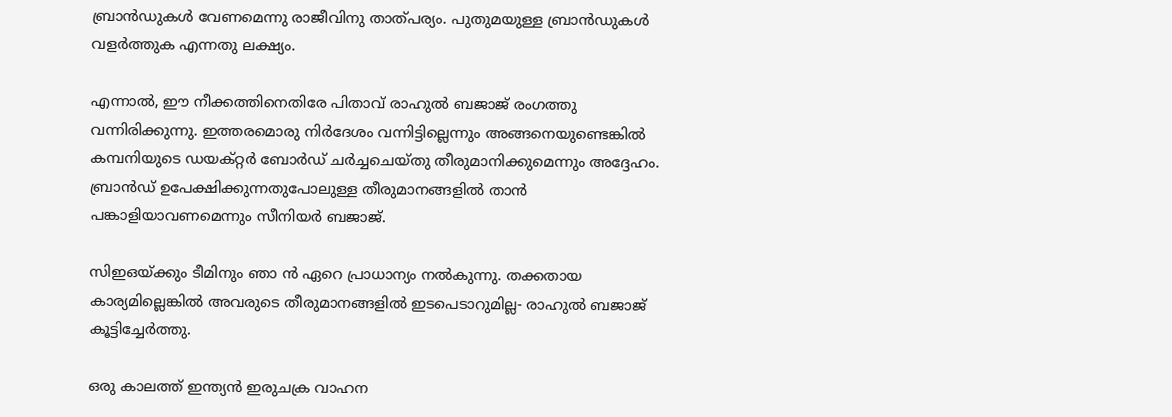ബ്രാന്‍ഡുകള്‍ വേണമെന്നു രാജീവിനു താത്പര്യം. പുതുമയുള്ള ബ്രാന്‍ഡുകള്‍ വളര്‍ത്തുക എന്നതു ലക്ഷ്യം.

എന്നാല്‍, ഈ നീക്കത്തിനെതിരേ പിതാവ് രാഹുല്‍ ബജാജ് രംഗത്തു വന്നിരിക്കുന്നു. ഇത്തരമൊരു നിര്‍ദേശം വന്നിട്ടില്ലെന്നും അങ്ങനെയുണ്ടെങ്കില്‍ കമ്പനിയുടെ ഡയക്റ്റര്‍ ബോര്‍ഡ് ചര്‍ച്ചചെയ്തു തീരുമാനിക്കുമെന്നും അദ്ദേഹം. ബ്രാന്‍ഡ് ഉപേക്ഷിക്കുന്നതുപോലുള്ള തീരുമാനങ്ങളില്‍ താന്‍ പങ്കാളിയാവണമെന്നും സീനിയര്‍ ബജാജ്.

സിഇഒയ്ക്കും ടീമിനും ഞാ ന്‍ ഏറെ പ്രാധാന്യം നല്‍കുന്നു. തക്കതായ കാര്യമില്ലെങ്കില്‍ അവരുടെ തീരുമാനങ്ങളില്‍ ഇടപെടാറുമില്ല- രാഹുല്‍ ബജാജ് കൂട്ടിച്ചേര്‍ത്തു.

ഒരു കാലത്ത് ഇന്ത്യന്‍ ഇരുചക്ര വാഹന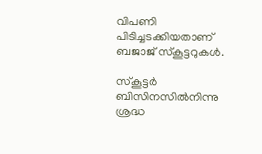വിപണി പിടിച്ചടക്കിയതാണ് ബജാജ് സ്കൂട്ടറുകള്‍.

സ്കൂട്ടര്‍ ബിസിനസില്‍നിന്നു ശ്രദ്ധ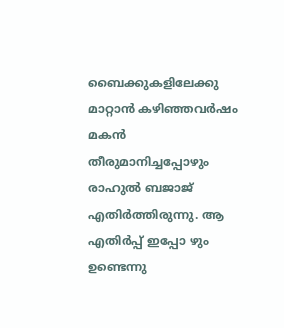ബൈക്കുകളിലേക്കു മാറ്റാന്‍ കഴിഞ്ഞവര്‍ഷം മകന്‍ തീരുമാനിച്ചപ്പോഴും രാഹുല്‍ ബജാജ് എതിര്‍ത്തിരുന്നു. ആ എതിര്‍പ്പ് ഇപ്പോ ഴും ഉണ്ടെന്നു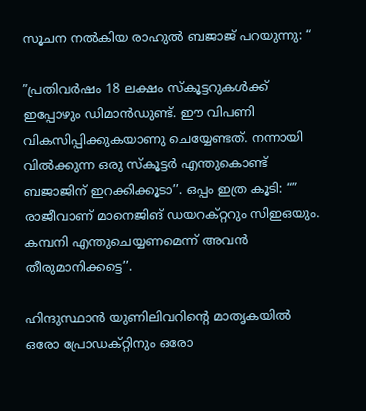സൂചന നല്‍കിയ രാഹുല്‍ ബജാജ് പറയുന്നു: “

”പ്രതിവര്‍ഷം 18 ലക്ഷം സ്കൂട്ടറുകള്‍ക്ക് ഇപ്പോഴും ഡിമാന്‍ഡുണ്ട്. ഈ വിപണി വികസിപ്പിക്കുകയാണു ചെയ്യേണ്ടത്. നന്നായി വില്‍ക്കുന്ന ഒരു സ്കൂട്ടര്‍ എന്തുകൊണ്ട് ബജാജിന് ഇറക്കിക്കൂടാ’’. ഒപ്പം ഇത്ര കൂടി: “” രാജീവാണ് മാനെജിങ് ഡയറക്റ്ററും സിഇഒയും. കമ്പനി എന്തുചെയ്യണമെന്ന് അവന്‍ തീരുമാനിക്കട്ടെ’’.

ഹിന്ദുസ്ഥാന്‍ യുണിലിവറിന്‍റെ മാതൃകയില്‍ ഒരോ പ്രോഡക്റ്റിനും ഒരോ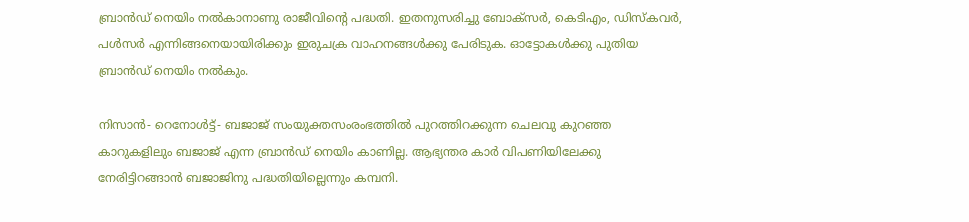ബ്രാന്‍ഡ് നെയിം നല്‍കാനാണു രാജീവിന്‍റെ പദ്ധതി. ഇതനുസരിച്ചു ബോക്സര്‍, കെടിഎം, ഡിസ്കവര്‍, പള്‍സര്‍ എന്നിങ്ങനെയായിരിക്കും ഇരുചക്ര വാഹനങ്ങള്‍ക്കു പേരിടുക. ഓട്ടോകള്‍ക്കു പുതിയ ബ്രാന്‍ഡ് നെയിം നല്‍കും.

നിസാന്‍- റെനോള്‍ട്ട്- ബജാജ് സംയുക്തസംരംഭത്തില്‍ പുറത്തിറക്കുന്ന ചെലവു കുറഞ്ഞ കാറുകളിലും ബജാജ് എന്ന ബ്രാന്‍ഡ് നെയിം കാണില്ല. ആഭ്യന്തര കാര്‍ വിപണിയിലേക്കു നേരിട്ടിറങ്ങാന്‍ ബജാജിനു പദ്ധതിയില്ലെന്നും കമ്പനി.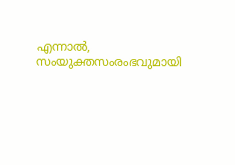എന്നാല്‍, സംയുക്തസംരംഭവുമായി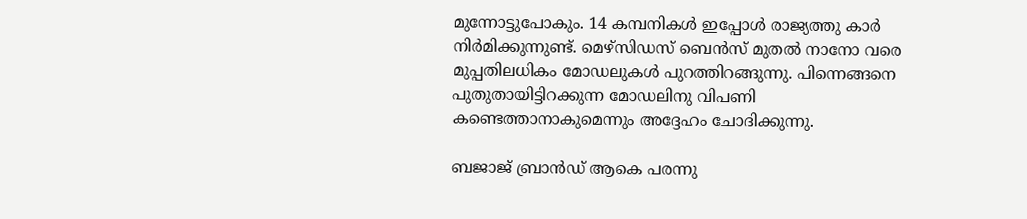മുന്നോട്ടുപോകും. 14 കമ്പനികള്‍ ഇപ്പോള്‍ രാജ്യത്തു കാര്‍ നിര്‍മിക്കുന്നുണ്ട്. മെഴ്സിഡസ് ബെന്‍സ് മുതല്‍ നാനോ വരെ മുപ്പതിലധികം മോഡലുകള്‍ പുറത്തിറങ്ങുന്നു. പിന്നെങ്ങനെ പുതുതായിട്ടിറക്കുന്ന മോഡലിനു വിപണി കണ്ടെത്താനാകുമെന്നും അദ്ദേഹം ചോദിക്കുന്നു.

ബജാജ് ബ്രാന്‍ഡ് ആകെ പരന്നു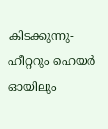കിടക്കുന്നു- ഹീറ്ററും ഹെയര്‍ ഓയിലും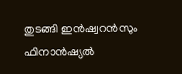തുടങ്ങി ഇന്‍ഷ്വറന്‍സും ഫിനാന്‍ഷ്യല്‍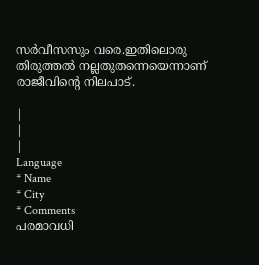സര്‍വീസസും വരെ.ഇതിലൊരു തിരുത്തല്‍ നല്ലതുതന്നെയെന്നാണ് രാജീവിന്‍റെ നിലപാട്.

|
|
|
Language
* Name
* City
* Comments
പരമാവധി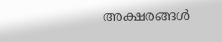അക്ഷരങ്ങള്‍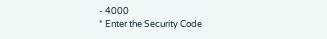- 4000
* Enter the Security Code